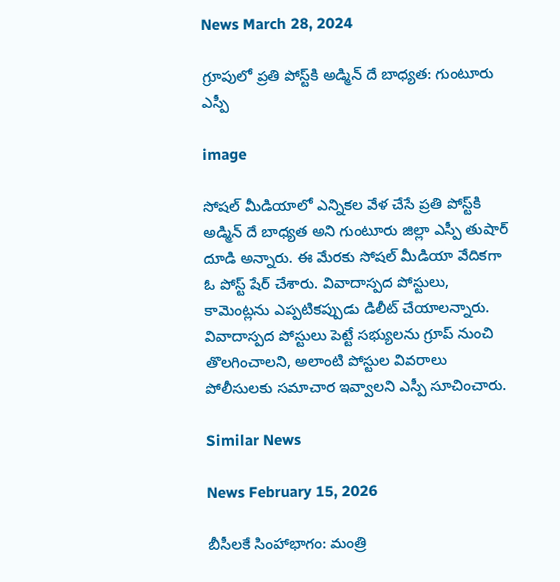News March 28, 2024

గ్రూపులో ప్రతి పోస్ట్‌కి అడ్మిన్ దే బాధ్యత: గుంటూరు ఎస్పీ

image

సోషల్ మీడియాలో ఎన్నికల వేళ చేసే ప్రతి పోస్ట్‌కి అడ్మిన్ దే బాధ్యత అని గుంటూరు జిల్లా ఎస్పీ తుషార్ దూడి అన్నారు. ఈ మేరకు సోషల్ మీడియా వేదికగా ఓ పోస్ట్ షేర్ చేశారు. వివాదాస్పద పోస్టులు, కామెంట్లను ఎప్పటికప్పుడు డిలీట్ చేయాలన్నారు. వివాదాస్పద పోస్టులు పెట్టే సభ్యులను గ్రూప్ నుంచి తొలగించాలని, అలాంటి పోస్టుల వివరాలు పోలీసులకు సమాచార ఇవ్వాలని ఎస్పీ సూచించారు.

Similar News

News February 15, 2026

బీసీలకే సింహాభాగం: మంత్రి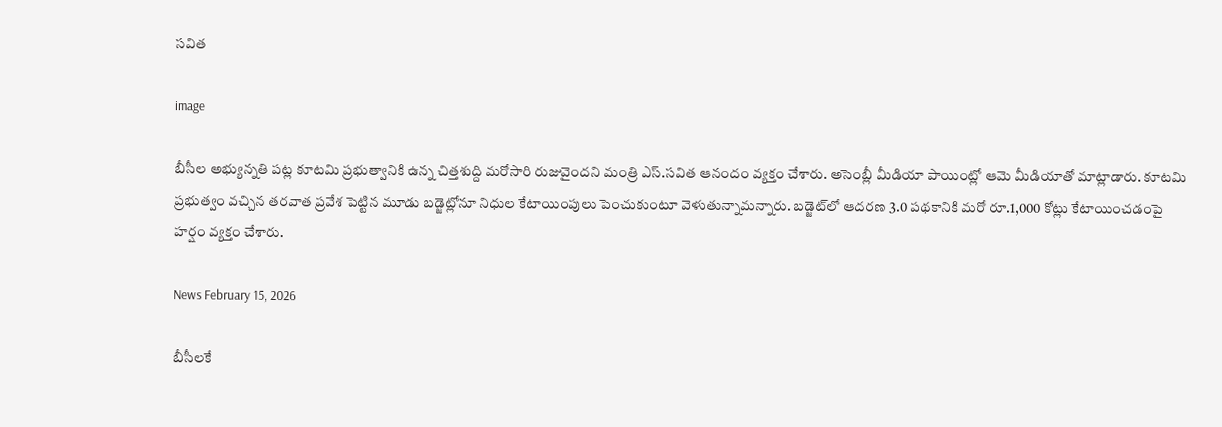సవిత

image

బీసీల అభ్యున్నతి పట్ల కూటమి ప్రభుత్వానికి ఉన్న చిత్తశుద్ది మరోసారి రుజువైందని మంత్రి ఎస్.సవిత ఆనందం వ్యక్తం చేశారు. అసెంబ్లీ మీడియా పాయింట్లో ఆమె మీడియాతో మాట్లాడారు. కూటమి ప్రభుత్వం వచ్చిన తరవాత ప్రవేశ పెట్టిన మూడు బడ్జెట్లోనూ నిధుల కేటాయింపులు పెంచుకుంటూ వెళుతున్నామన్నారు. బడ్జెట్‌లో ఆదరణ 3.0 పథకానికి మరో రూ.1,000 కోట్లు కేటాయించడంపై హర్షం వ్యక్తం చేశారు.

News February 15, 2026

బీసీలకే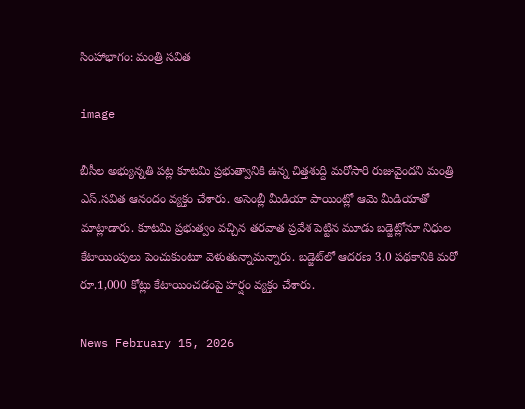సింహాభాగం: మంత్రి సవిత

image

బీసీల అభ్యున్నతి పట్ల కూటమి ప్రభుత్వానికి ఉన్న చిత్తశుద్ది మరోసారి రుజువైందని మంత్రి ఎస్.సవిత ఆనందం వ్యక్తం చేశారు. అసెంబ్లీ మీడియా పాయింట్లో ఆమె మీడియాతో మాట్లాడారు. కూటమి ప్రభుత్వం వచ్చిన తరవాత ప్రవేశ పెట్టిన మూడు బడ్జెట్లోనూ నిధుల కేటాయింపులు పెంచుకుంటూ వెళుతున్నామన్నారు. బడ్జెట్‌లో ఆదరణ 3.0 పథకానికి మరో రూ.1,000 కోట్లు కేటాయించడంపై హర్షం వ్యక్తం చేశారు.

News February 15, 2026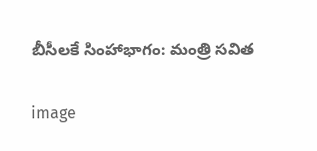బీసీలకే సింహాభాగం: మంత్రి సవిత

image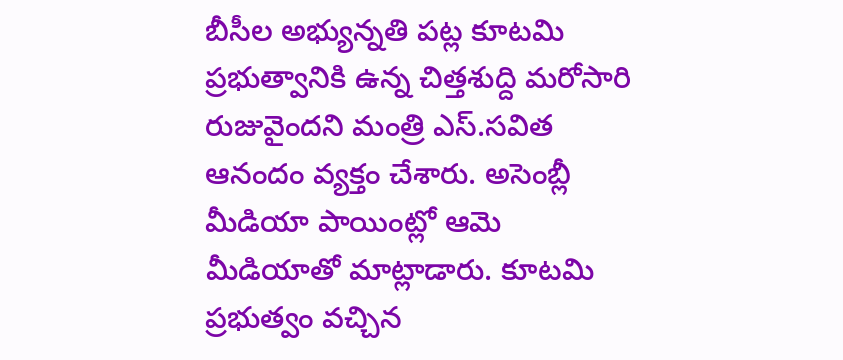బీసీల అభ్యున్నతి పట్ల కూటమి ప్రభుత్వానికి ఉన్న చిత్తశుద్ది మరోసారి రుజువైందని మంత్రి ఎస్.సవిత ఆనందం వ్యక్తం చేశారు. అసెంబ్లీ మీడియా పాయింట్లో ఆమె మీడియాతో మాట్లాడారు. కూటమి ప్రభుత్వం వచ్చిన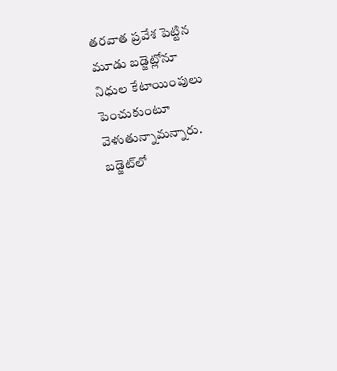తరవాత ప్రవేశ పెట్టిన మూడు బడ్జెట్లోనూ నిధుల కేటాయింపులు పెంచుకుంటూ వెళుతున్నామన్నారు. బడ్జెట్‌లో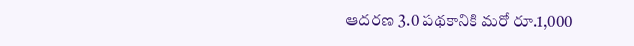ఆదరణ 3.0 పథకానికి మరో రూ.1,000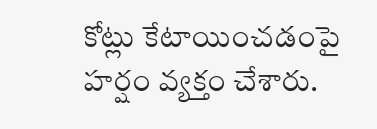కోట్లు కేటాయించడంపై హర్షం వ్యక్తం చేశారు.